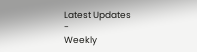Latest Updates
-
Weekly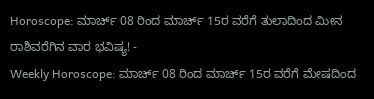Horoscope: ಮಾರ್ಚ್ 08 ರಿಂದ ಮಾರ್ಚ್ 15ರ ವರೆಗೆ ತುಲಾದಿಂದ ಮೀನ ರಾಶಿವರೆಗಿನ ವಾರ ಭವಿಷ್ಯ! -
Weekly Horoscope: ಮಾರ್ಚ್ 08 ರಿಂದ ಮಾರ್ಚ್ 15ರ ವರೆಗೆ ಮೇಷದಿಂದ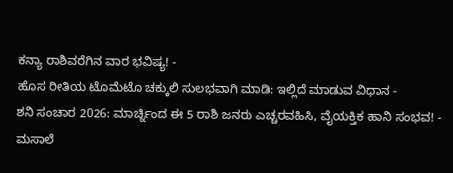ಕನ್ಯಾ ರಾಶಿವರೆಗಿನ ವಾರ ಭವಿಷ್ಯ! -
ಹೊಸ ರೀತಿಯ ಟೊಮೆಟೊ ಚಕ್ಕುಲಿ ಸುಲಭವಾಗಿ ಮಾಡಿ: ಇಲ್ಲಿದೆ ಮಾಡುವ ವಿಧಾನ -
ಶನಿ ಸಂಚಾರ 2026: ಮಾರ್ಚ್ನಿಂದ ಈ 5 ರಾಶಿ ಜನರು ಎಚ್ಚರವಹಿಸಿ, ವೈಯಕ್ತಿಕ ಹಾನಿ ಸಂಭವ! -
ಮಸಾಲೆ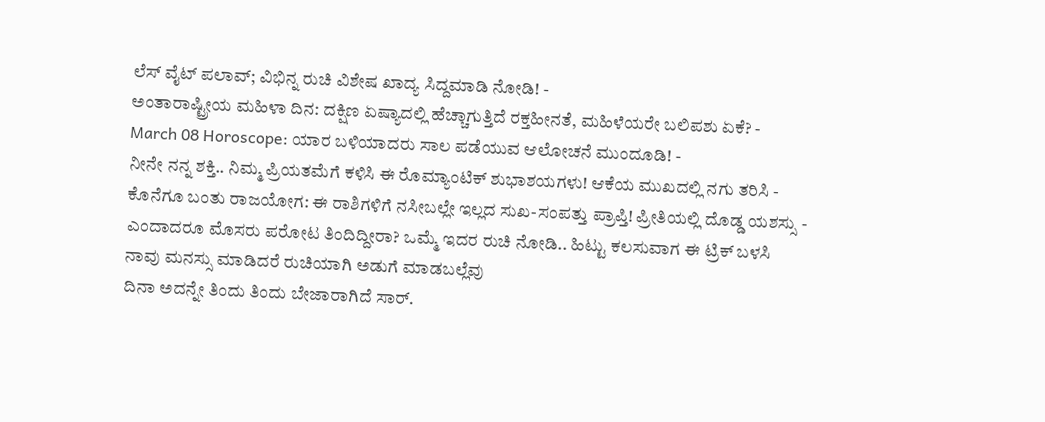ಲೆಸ್ ವೈಟ್ ಪಲಾವ್; ವಿಭಿನ್ನ ರುಚಿ ವಿಶೇಷ ಖಾದ್ಯ ಸಿದ್ದಮಾಡಿ ನೋಡಿ! -
ಅಂತಾರಾಷ್ಟ್ರೀಯ ಮಹಿಳಾ ದಿನ: ದಕ್ಷಿಣ ಏಷ್ಯಾದಲ್ಲಿ ಹೆಚ್ಚಾಗುತ್ತಿದೆ ರಕ್ತಹೀನತೆ, ಮಹಿಳೆಯರೇ ಬಲಿಪಶು ಏಕೆ? -
March 08 Horoscope: ಯಾರ ಬಳಿಯಾದರು ಸಾಲ ಪಡೆಯುವ ಆಲೋಚನೆ ಮುಂದೂಡಿ! -
ನೀನೇ ನನ್ನ ಶಕ್ತಿ.. ನಿಮ್ಮ ಪ್ರಿಯತಮೆಗೆ ಕಳಿಸಿ ಈ ರೊಮ್ಯಾಂಟಿಕ್ ಶುಭಾಶಯಗಳು! ಆಕೆಯ ಮುಖದಲ್ಲಿ ನಗು ತರಿಸಿ -
ಕೊನೆಗೂ ಬಂತು ರಾಜಯೋಗ: ಈ ರಾಶಿಗಳಿಗೆ ನಸೀಬಲ್ಲೇ ಇಲ್ಲದ ಸುಖ-ಸಂಪತ್ತು ಪ್ರಾಪ್ತಿ! ಪ್ರೀತಿಯಲ್ಲಿ ದೊಡ್ಡ ಯಶಸ್ಸು -
ಎಂದಾದರೂ ಮೊಸರು ಪರೋಟ ತಿಂದಿದ್ದೀರಾ? ಒಮ್ಮೆ ಇದರ ರುಚಿ ನೋಡಿ.. ಹಿಟ್ಟು ಕಲಸುವಾಗ ಈ ಟ್ರಿಕ್ ಬಳಸಿ
ನಾವು ಮನಸ್ಸು ಮಾಡಿದರೆ ರುಚಿಯಾಗಿ ಅಡುಗೆ ಮಾಡಬಲ್ಲೆವು
ದಿನಾ ಅದನ್ನೇ ತಿಂದು ತಿಂದು ಬೇಜಾರಾಗಿದೆ ಸಾರ್.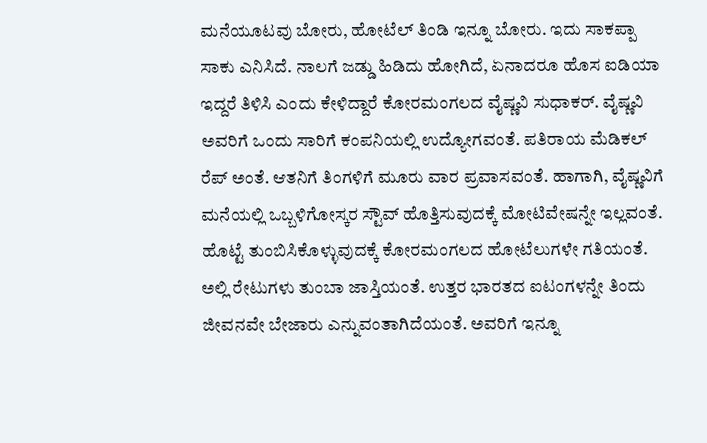ಮನೆಯೂಟವು ಬೋರು, ಹೋಟೆಲ್ ತಿಂಡಿ ಇನ್ನೂ ಬೋರು. ಇದು ಸಾಕಪ್ಪಾ ಸಾಕು ಎನಿಸಿದೆ. ನಾಲಗೆ ಜಡ್ಡು ಹಿಡಿದು ಹೋಗಿದೆ, ಏನಾದರೂ ಹೊಸ ಐಡಿಯಾ ಇದ್ದರೆ ತಿಳಿಸಿ ಎಂದು ಕೇಳಿದ್ದಾರೆ ಕೋರಮಂಗಲದ ವೈಷ್ಣವಿ ಸುಧಾಕರ್. ವೈಷ್ಣವಿ ಅವರಿಗೆ ಒಂದು ಸಾರಿಗೆ ಕಂಪನಿಯಲ್ಲಿ ಉದ್ಯೋಗವಂತೆ. ಪತಿರಾಯ ಮೆಡಿಕಲ್ ರೆಪ್ ಅಂತೆ. ಆತನಿಗೆ ತಿಂಗಳಿಗೆ ಮೂರು ವಾರ ಪ್ರವಾಸವಂತೆ. ಹಾಗಾಗಿ, ವೈಷ್ಣವಿಗೆ ಮನೆಯಲ್ಲಿ ಒಬ್ಬಳಿಗೋಸ್ಕರ ಸ್ಟೌವ್ ಹೊತ್ತಿಸುವುದಕ್ಕೆ ಮೋಟಿವೇಷನ್ನೇ ಇಲ್ಲವಂತೆ.
ಹೊಟ್ಟೆ ತುಂಬಿಸಿಕೊಳ್ಳುವುದಕ್ಕೆ ಕೋರಮಂಗಲದ ಹೋಟೆಲುಗಳೇ ಗತಿಯಂತೆ. ಅಲ್ಲಿ ರೇಟುಗಳು ತುಂಬಾ ಜಾಸ್ತಿಯಂತೆ. ಉತ್ತರ ಭಾರತದ ಐಟಂಗಳನ್ನೇ ತಿಂದು ಜೀವನವೇ ಬೇಜಾರು ಎನ್ನುವಂತಾಗಿದೆಯಂತೆ. ಅವರಿಗೆ ಇನ್ನೂ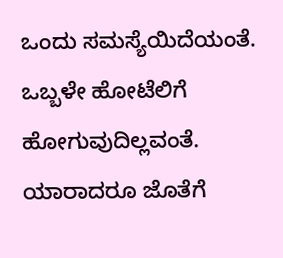ಒಂದು ಸಮಸ್ಯೆಯಿದೆಯಂತೆ. ಒಬ್ಬಳೇ ಹೋಟೆಲಿಗೆ ಹೋಗುವುದಿಲ್ಲವಂತೆ. ಯಾರಾದರೂ ಜೊತೆಗೆ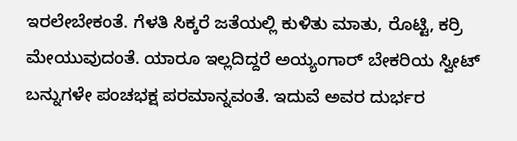ಇರಲೇಬೇಕಂತೆ. ಗೆಳತಿ ಸಿಕ್ಕರೆ ಜತೆಯಲ್ಲಿ ಕುಳಿತು ಮಾತು, ರೊಟ್ಟಿ, ಕರ್ರಿ ಮೇಯುವುದಂತೆ. ಯಾರೂ ಇಲ್ಲದಿದ್ದರೆ ಅಯ್ಯಂಗಾರ್ ಬೇಕರಿಯ ಸ್ವೀಟ್ ಬನ್ನುಗಳೇ ಪಂಚಭಕ್ಷ ಪರಮಾನ್ನವಂತೆ. ಇದುವೆ ಅವರ ದುರ್ಭರ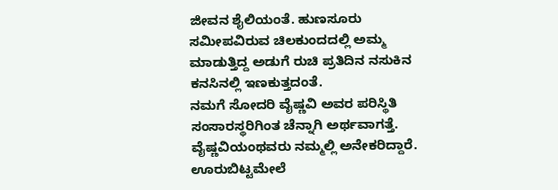ಜೀವನ ಶೈಲಿಯಂತೆ. ಹುಣಸೂರು ಸಮೀಪವಿರುವ ಚಿಲಕುಂದದಲ್ಲಿ ಅಮ್ಮ ಮಾಡುತ್ತಿದ್ದ ಅಡುಗೆ ರುಚಿ ಪ್ರತಿದಿನ ನಸುಕಿನ ಕನಸಿನಲ್ಲಿ ಇಣಕುತ್ತದಂತೆ.
ನಮಗೆ ಸೋದರಿ ವೈಷ್ಣವಿ ಅವರ ಪರಿಸ್ಥಿತಿ ಸಂಸಾರಸ್ಥರಿಗಿಂತ ಚೆನ್ನಾಗಿ ಅರ್ಥವಾಗತ್ತೆ. ವೈಷ್ಣವಿಯಂಥವರು ನಮ್ಮಲ್ಲಿ ಅನೇಕರಿದ್ದಾರೆ. ಊರುಬಿಟ್ಟಮೇಲೆ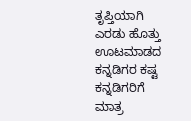ತೃಪ್ತಿಯಾಗಿ ಎರಡು ಹೊತ್ತು ಊಟಮಾಡದ ಕನ್ನಡಿಗರ ಕಷ್ಟ ಕನ್ನಡಿಗರಿಗೆ ಮಾತ್ರ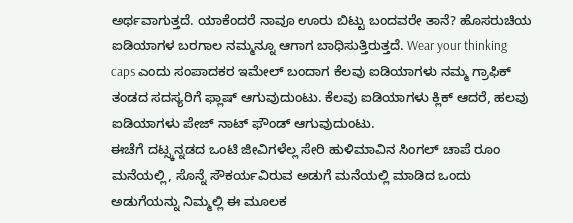ಅರ್ಥವಾಗುತ್ತದೆ. ಯಾಕೆಂದರೆ ನಾವೂ ಊರು ಬಿಟ್ಟು ಬಂದವರೇ ತಾನೆ? ಹೊಸರುಚಿಯ ಐಡಿಯಾಗಳ ಬರಗಾಲ ನಮ್ಮನ್ನೂ ಆಗಾಗ ಬಾಧಿಸುತ್ತಿರುತ್ತದೆ. Wear your thinking caps ಎಂದು ಸಂಪಾದಕರ ಇಮೇಲ್ ಬಂದಾಗ ಕೆಲವು ಐಡಿಯಾಗಳು ನಮ್ಮ ಗ್ರಾಫಿಕ್ ತಂಡದ ಸದಸ್ಯರಿಗೆ ಫ್ಲಾಷ್ ಆಗುವುದುಂಟು. ಕೆಲವು ಐಡಿಯಾಗಳು ಕ್ಲಿಕ್ ಆದರೆ, ಹಲವು ಐಡಿಯಾಗಳು ಪೇಜ್ ನಾಟ್ ಫೌಂಡ್ ಆಗುವುದುಂಟು.
ಈಚೆಗೆ ದಟ್ಸ್ಕನ್ನಡದ ಒಂಟಿ ಜೀವಿಗಳೆಲ್ಲ ಸೇರಿ ಹುಳಿಮಾವಿನ ಸಿಂಗಲ್ ಚಾಪೆ ರೂಂ ಮನೆಯಲ್ಲಿ, ಸೊನ್ನೆ ಸೌಕರ್ಯವಿರುವ ಅಡುಗೆ ಮನೆಯಲ್ಲಿ ಮಾಡಿದ ಒಂದು ಅಡುಗೆಯನ್ನು ನಿಮ್ಮಲ್ಲಿ ಈ ಮೂಲಕ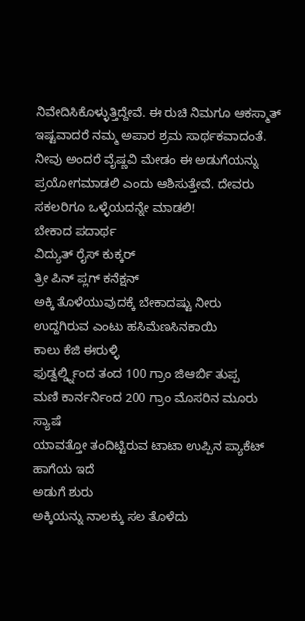ನಿವೇದಿಸಿಕೊಳ್ಳುತ್ತಿದ್ದೇವೆ. ಈ ರುಚಿ ನಿಮಗೂ ಆಕಸ್ಮಾತ್ ಇಷ್ಟವಾದರೆ ನಮ್ಮ ಅಪಾರ ಶ್ರಮ ಸಾರ್ಥಕವಾದಂತೆ. ನೀವು ಅಂದರೆ ವೈಷ್ಣವಿ ಮೇಡಂ ಈ ಅಡುಗೆಯನ್ನು ಪ್ರಯೋಗಮಾಡಲಿ ಎಂದು ಆಶಿಸುತ್ತೇವೆ. ದೇವರು ಸಕಲರಿಗೂ ಒಳ್ಳೆಯದನ್ನೇ ಮಾಡಲಿ!
ಬೇಕಾದ ಪದಾರ್ಥ
ವಿದ್ಯುತ್ ರೈಸ್ ಕುಕ್ಕರ್
ತ್ರೀ ಪಿನ್ ಪ್ಲಗ್ ಕನೆಕ್ಷನ್
ಅಕ್ಕಿ ತೊಳೆಯುವುದಕ್ಕೆ ಬೇಕಾದಷ್ಟು ನೀರು
ಉದ್ದಗಿರುವ ಎಂಟು ಹಸಿಮೆಣಸಿನಕಾಯಿ
ಕಾಲು ಕೆಜಿ ಈರುಳ್ಳಿ
ಫುಡ್ವರ್ಲ್ಡ್ನಿಂದ ತಂದ 100 ಗ್ರಾಂ ಜಿಆರ್ಬಿ ತುಪ್ಪ
ಮಣಿ ಕಾರ್ನರ್ನಿಂದ 200 ಗ್ರಾಂ ಮೊಸರಿನ ಮೂರು ಸ್ಯಾಷೆ
ಯಾವತ್ತೋ ತಂದಿಟ್ಟಿರುವ ಟಾಟಾ ಉಪ್ಪಿನ ಪ್ಯಾಕೆಟ್ ಹಾಗೆಯ ಇದೆ
ಅಡುಗೆ ಶುರು
ಅಕ್ಕಿಯನ್ನು ನಾಲಕ್ಕು ಸಲ ತೊಳೆದು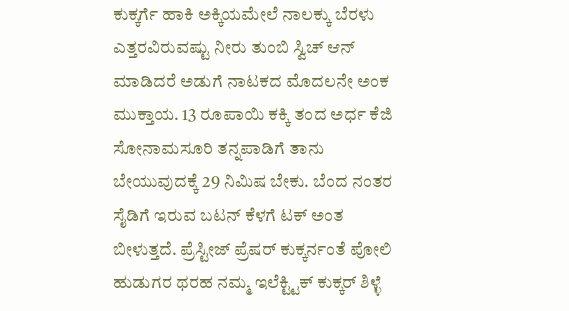ಕುಕ್ಕರ್ಗೆ ಹಾಕಿ ಅಕ್ಕಿಯಮೇಲೆ ನಾಲಕ್ಕು ಬೆರಳು ಎತ್ತರವಿರುವಷ್ಟು ನೀರು ತುಂಬಿ ಸ್ವಿಚ್ ಆನ್ ಮಾಡಿದರೆ ಅಡುಗೆ ನಾಟಕದ ಮೊದಲನೇ ಅಂಕ ಮುಕ್ತಾಯ. 13 ರೂಪಾಯಿ ಕಕ್ಕಿ ತಂದ ಅರ್ಧ ಕೆಜಿ ಸೋನಾಮಸೂರಿ ತನ್ನಪಾಡಿಗೆ ತಾನು ಬೇಯುವುದಕ್ಕೆ 29 ನಿಮಿಷ ಬೇಕು. ಬೆಂದ ನಂತರ ಸೈಡಿಗೆ ಇರುವ ಬಟನ್ ಕೆಳಗೆ ಟಕ್ ಅಂತ ಬೀಳುತ್ತದೆ. ಪ್ರೆಸ್ಟೀಜ್ ಪ್ರೆಷರ್ ಕುಕ್ಕರ್ನಂತೆ ಪೋಲಿ ಹುಡುಗರ ಥರಹ ನಮ್ಮ ಇಲೆಕ್ಟ್ಟಿಕ್ ಕುಕ್ಕರ್ ಶಿಳ್ಳೆ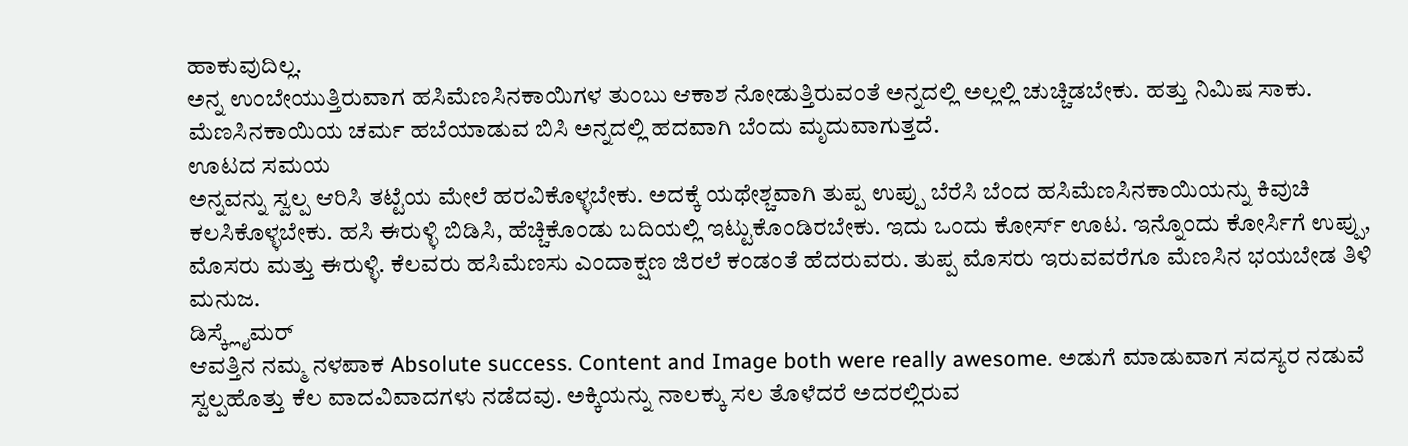ಹಾಕುವುದಿಲ್ಲ.
ಅನ್ನ ಉಂಬೇಯುತ್ತಿರುವಾಗ ಹಸಿಮೆಣಸಿನಕಾಯಿಗಳ ತುಂಬು ಆಕಾಶ ನೋಡುತ್ತಿರುವಂತೆ ಅನ್ನದಲ್ಲಿ ಅಲ್ಲಲ್ಲಿ ಚುಚ್ಚಿಡಬೇಕು. ಹತ್ತು ನಿಮಿಷ ಸಾಕು. ಮೆಣಸಿನಕಾಯಿಯ ಚರ್ಮ ಹಬೆಯಾಡುವ ಬಿಸಿ ಅನ್ನದಲ್ಲಿ ಹದವಾಗಿ ಬೆಂದು ಮೃದುವಾಗುತ್ತದೆ.
ಊಟದ ಸಮಯ
ಅನ್ನವನ್ನು ಸ್ವಲ್ಪ ಆರಿಸಿ ತಟ್ಟೆಯ ಮೇಲೆ ಹರವಿಕೊಳ್ಳಬೇಕು. ಅದಕ್ಕೆ ಯಥೇಶ್ಚವಾಗಿ ತುಪ್ಪ ಉಪ್ಪು ಬೆರೆಸಿ ಬೆಂದ ಹಸಿಮೆಣಸಿನಕಾಯಿಯನ್ನು ಕಿವುಚಿ ಕಲಸಿಕೊಳ್ಳಬೇಕು. ಹಸಿ ಈರುಳ್ಳಿ ಬಿಡಿಸಿ, ಹೆಚ್ಚಿಕೊಂಡು ಬದಿಯಲ್ಲಿ ಇಟ್ಟುಕೊಂಡಿರಬೇಕು. ಇದು ಒಂದು ಕೋರ್ಸ್ ಊಟ. ಇನ್ನೊಂದು ಕೋರ್ಸಿಗೆ ಉಪ್ಪು, ಮೊಸರು ಮತ್ತು ಈರುಳ್ಳಿ. ಕೆಲವರು ಹಸಿಮೆಣಸು ಎಂದಾಕ್ಷಣ ಜಿರಲೆ ಕಂಡಂತೆ ಹೆದರುವರು. ತುಪ್ಪ ಮೊಸರು ಇರುವವರೆಗೂ ಮೆಣಸಿನ ಭಯಬೇಡ ತಿಳಿ ಮನುಜ.
ಡಿಸ್ಕ್ಲೈಮರ್
ಆವತ್ತಿನ ನಮ್ಮ ನಳಪಾಕ Absolute success. Content and Image both were really awesome. ಅಡುಗೆ ಮಾಡುವಾಗ ಸದಸ್ಯರ ನಡುವೆ ಸ್ವಲ್ಪಹೊತ್ತು ಕೆಲ ವಾದವಿವಾದಗಳು ನಡೆದವು. ಅಕ್ಕಿಯನ್ನು ನಾಲಕ್ಕು ಸಲ ತೊಳೆದರೆ ಅದರಲ್ಲಿರುವ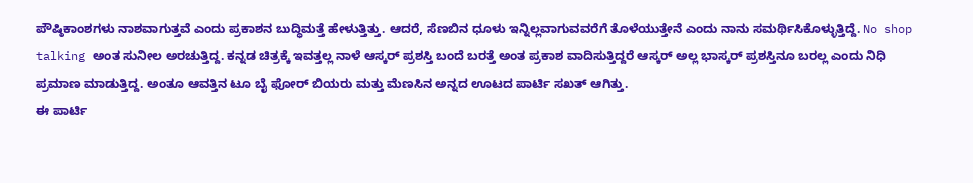ಪೌಷ್ಠಿಕಾಂಶಗಳು ನಾಶವಾಗುತ್ತವೆ ಎಂದು ಪ್ರಕಾಶನ ಬುದ್ಧಿಮತ್ತೆ ಹೇಳುತ್ತಿತ್ತು. ಆದರೆ, ಸೆಣಬಿನ ಧೂಳು ಇನ್ನಿಲ್ಲವಾಗುವವರೆಗೆ ತೊಳೆಯುತ್ತೇನೆ ಎಂದು ನಾನು ಸಮರ್ಥಿಸಿಕೊಳ್ಳುತ್ತಿದ್ದೆ. No shop talking ಅಂತ ಸುನೀಲ ಅರಚುತ್ತಿದ್ದ. ಕನ್ನಡ ಚಿತ್ರಕ್ಕೆ ಇವತ್ತಲ್ಲ ನಾಳೆ ಆಸ್ಕರ್ ಪ್ರಶಸ್ತಿ ಬಂದೆ ಬರತ್ತೆ ಅಂತ ಪ್ರಕಾಶ ವಾದಿಸುತ್ತಿದ್ದರೆ ಆಸ್ಕರ್ ಅಲ್ಲ ಭಾಸ್ಕರ್ ಪ್ರಶಸ್ತಿನೂ ಬರಲ್ಲ ಎಂದು ನಿಧಿ ಪ್ರಮಾಣ ಮಾಡುತ್ತಿದ್ದ. ಅಂತೂ ಆವತ್ತಿನ ಟೂ ಬೈ ಫೋರ್ ಬಿಯರು ಮತ್ತು ಮೆಣಸಿನ ಅನ್ನದ ಊಟದ ಪಾರ್ಟಿ ಸಖತ್ ಆಗಿತ್ತು.
ಈ ಪಾರ್ಟಿ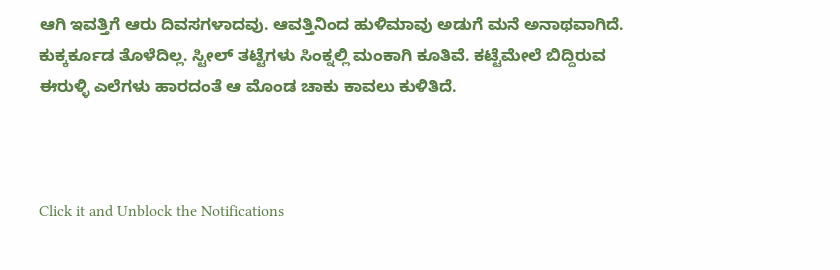ಆಗಿ ಇವತ್ತಿಗೆ ಆರು ದಿವಸಗಳಾದವು. ಆವತ್ತಿನಿಂದ ಹುಳಿಮಾವು ಅಡುಗೆ ಮನೆ ಅನಾಥವಾಗಿದೆ. ಕುಕ್ಕರ್ಕೂಡ ತೊಳೆದಿಲ್ಲ. ಸ್ಟೀಲ್ ತಟ್ಟೆಗಳು ಸಿಂಕ್ನಲ್ಲಿ ಮಂಕಾಗಿ ಕೂತಿವೆ. ಕಟ್ಟೆಮೇಲೆ ಬಿದ್ದಿರುವ ಈರುಳ್ಳಿ ಎಲೆಗಳು ಹಾರದಂತೆ ಆ ಮೊಂಡ ಚಾಕು ಕಾವಲು ಕುಳಿತಿದೆ.



Click it and Unblock the Notifications